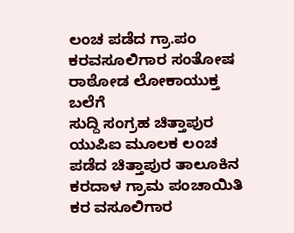ಲಂಚ ಪಡೆದ ಗ್ರಾ.ಪಂ ಕರವಸೂಲಿಗಾರ ಸಂತೋಷ ರಾಠೋಡ ಲೋಕಾಯುಕ್ತ ಬಲೆಗೆ
ಸುದ್ದಿ ಸಂಗ್ರಹ ಚಿತ್ತಾಪುರ ಯುಪಿಐ ಮೂಲಕ ಲಂಚ ಪಡೆದ ಚಿತ್ತಾಪುರ ತಾಲೂಕಿನ ಕರದಾಳ ಗ್ರಾಮ ಪಂಚಾಯಿತಿ ಕರ ವಸೂಲಿಗಾರ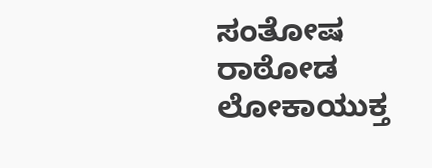ಸಂತೋಷ ರಾಠೋಡ ಲೋಕಾಯುಕ್ತ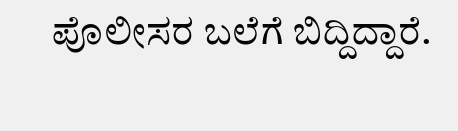ಪೊಲೀಸರ ಬಲೆಗೆ ಬಿದ್ದಿದ್ದಾರೆ.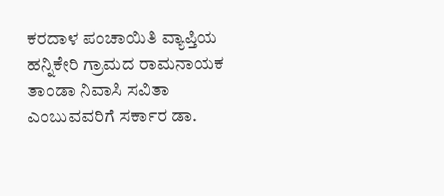ಕರದಾಳ ಪಂಚಾಯಿತಿ ವ್ಯಾಪ್ತಿಯ ಹನ್ನಿಕೇರಿ ಗ್ರಾಮದ ರಾಮನಾಯಕ ತಾಂಡಾ ನಿವಾಸಿ ಸವಿತಾ ಎಂಬುವವರಿಗೆ ಸರ್ಕಾರ ಡಾ.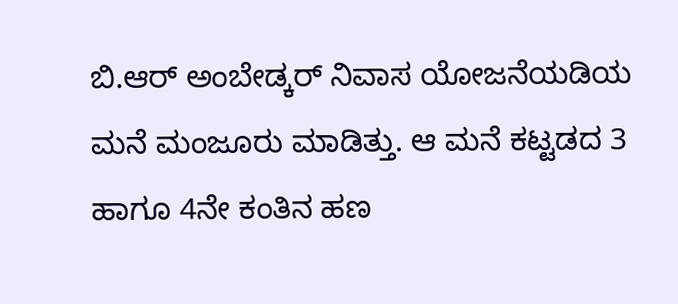ಬಿ.ಆರ್ ಅಂಬೇಡ್ಕರ್ ನಿವಾಸ ಯೋಜನೆಯಡಿಯ ಮನೆ ಮಂಜೂರು ಮಾಡಿತ್ತು. ಆ ಮನೆ ಕಟ್ಟಡದ 3 ಹಾಗೂ 4ನೇ ಕಂತಿನ ಹಣ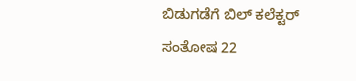ಬಿಡುಗಡೆಗೆ ಬಿಲ್ ಕಲೆಕ್ಟರ್ ಸಂತೋಷ 22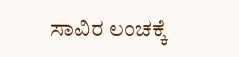ಸಾವಿರ ಲಂಚಕ್ಕೆ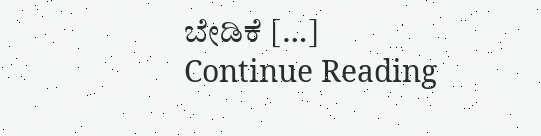ಬೇಡಿಕೆ […]
Continue Reading